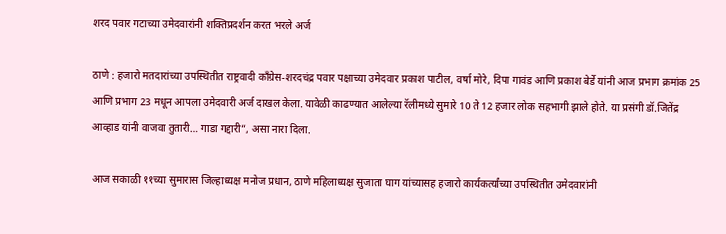शरद पवार गटाच्या उमेदवारांनी शक्तिप्रदर्शन करत भरले अर्ज

ठाणे : हजारो मतदारांच्या उपस्थितीत राष्ट्रवादी काँग्रेस-शरदचंद्र पवार पक्षाच्या उमेदवार प्रकाश पाटील, वर्षा मोरे, दिपा गावंड आणि प्रकाश बेर्डे यांनी आज प्रभाग क्रमांक 25 आणि प्रभाग 23 मधून आपला उमेदवारी अर्ज दाखल केला. यावेळी काढण्यात आलेल्या रॅलीमध्ये सुमारे 10 ते 12 हजार लोक सहभागी झाले होते. या प्रसंगी डॉ.जितेंद्र आव्हाड यांनी वाजवा तुतारी… गाडा गद्दारी”, असा नारा दिला.

आज सकाळी ११च्या सुमारास जिल्हाध्यक्ष मनोज प्रधान, ठाणे महिलाध्यक्ष सुजाता घाग यांच्यासह हजारो कार्यकर्त्यांच्या उपस्थितीत उमेदवारांनी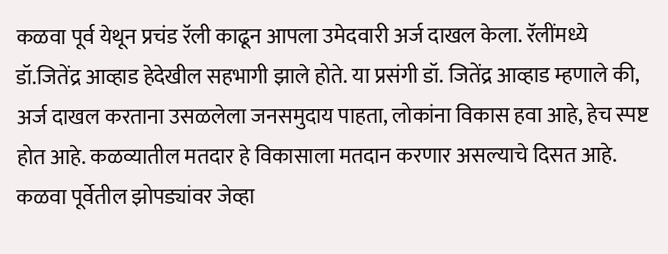कळवा पूर्व येथून प्रचंड रॅली काढून आपला उमेदवारी अर्ज दाखल केला. रॅलींमध्ये डॉ.जितेंद्र आव्हाड हेदेखील सहभागी झाले होते. या प्रसंगी डॉ. जितेंद्र आव्हाड म्हणाले की, अर्ज दाखल करताना उसळलेला जनसमुदाय पाहता, लोकांना विकास हवा आहे, हेच स्पष्ट होत आहे. कळव्यातील मतदार हे विकासाला मतदान करणार असल्याचे दिसत आहे. कळवा पूर्वेतील झोपड्यांवर जेव्हा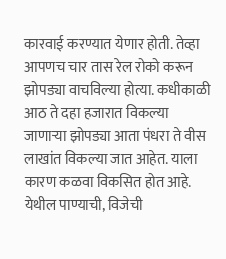कारवाई करण्यात येणार होती. तेव्हा आपणच चार तास रेल रोको करून झोपड्या वाचविल्या होत्या. कधीकाळी आठ ते दहा हजारात विकल्या जाणाऱ्या झोपड्या आता पंधरा ते वीस लाखांत विकल्या जात आहेत. याला कारण कळवा विकसित होत आहे. येथील पाण्याची, विजेची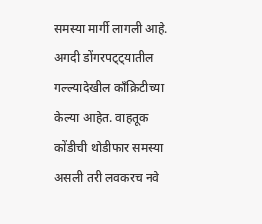समस्या मार्गी लागली आहे. अगदी डोंगरपट्ट्यातील गल्ल्यादेखील काँक्रिटीच्या केल्या आहेत. वाहतूक कोंडीची थोडीफार समस्या असली तरी लवकरच नवे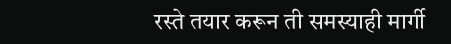रस्ते तयार करून ती समस्याही मार्गी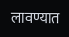लावण्यात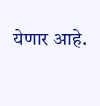येणार आहे.